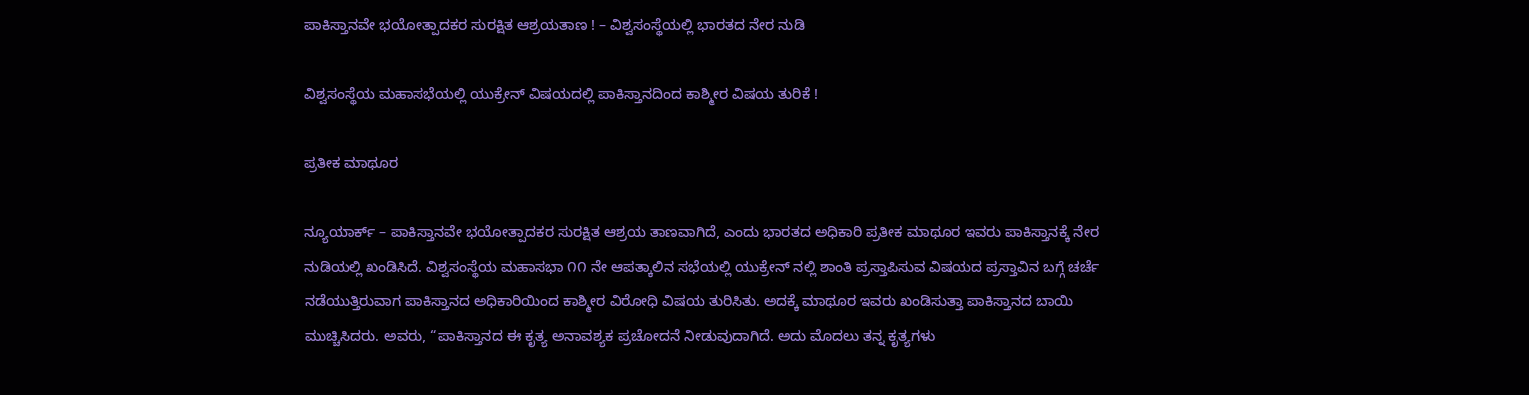ಪಾಕಿಸ್ತಾನವೇ ಭಯೋತ್ಪಾದಕರ ಸುರಕ್ಷಿತ ಆಶ್ರಯತಾಣ ! – ವಿಶ್ವಸಂಸ್ಥೆಯಲ್ಲಿ ಭಾರತದ ನೇರ ನುಡಿ

ವಿಶ್ವಸಂಸ್ಥೆಯ ಮಹಾಸಭೆಯಲ್ಲಿ ಯುಕ್ರೇನ್ ವಿಷಯದಲ್ಲಿ ಪಾಕಿಸ್ತಾನದಿಂದ ಕಾಶ್ಮೀರ ವಿಷಯ ತುರಿಕೆ !

ಪ್ರತೀಕ ಮಾಥೂರ

ನ್ಯೂಯಾರ್ಕ್ – ಪಾಕಿಸ್ತಾನವೇ ಭಯೋತ್ಪಾದಕರ ಸುರಕ್ಷಿತ ಆಶ್ರಯ ತಾಣವಾಗಿದೆ, ಎಂದು ಭಾರತದ ಅಧಿಕಾರಿ ಪ್ರತೀಕ ಮಾಥೂರ ಇವರು ಪಾಕಿಸ್ತಾನಕ್ಕೆ ನೇರ ನುಡಿಯಲ್ಲಿ ಖಂಡಿಸಿದೆ. ವಿಶ್ವಸಂಸ್ಥೆಯ ಮಹಾಸಭಾ ೧೧ ನೇ ಆಪತ್ಕಾಲಿನ ಸಭೆಯಲ್ಲಿ ಯುಕ್ರೇನ್ ನಲ್ಲಿ ಶಾಂತಿ ಪ್ರಸ್ತಾಪಿಸುವ ವಿಷಯದ ಪ್ರಸ್ತಾವಿನ ಬಗ್ಗೆ ಚರ್ಚೆ ನಡೆಯುತ್ತಿರುವಾಗ ಪಾಕಿಸ್ತಾನದ ಅಧಿಕಾರಿಯಿಂದ ಕಾಶ್ಮೀರ ವಿರೋಧಿ ವಿಷಯ ತುರಿಸಿತು. ಅದಕ್ಕೆ ಮಾಥೂರ ಇವರು ಖಂಡಿಸುತ್ತಾ ಪಾಕಿಸ್ತಾನದ ಬಾಯಿ ಮುಚ್ಚಿಸಿದರು. ಅವರು, “ಪಾಕಿಸ್ತಾನದ ಈ ಕೃತ್ಯ ಅನಾವಶ್ಯಕ ಪ್ರಚೋದನೆ ನೀಡುವುದಾಗಿದೆ. ಅದು ಮೊದಲು ತನ್ನ ಕೃತ್ಯಗಳು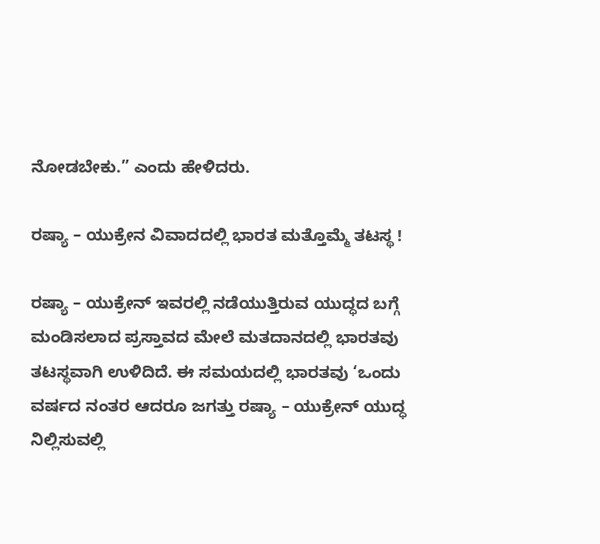ನೋಡಬೇಕು.” ಎಂದು ಹೇಳಿದರು.

ರಷ್ಯಾ – ಯುಕ್ರೇನ ವಿವಾದದಲ್ಲಿ ಭಾರತ ಮತ್ತೊಮ್ಮೆ ತಟಸ್ಥ !

ರಷ್ಯಾ – ಯುಕ್ರೇನ್ ಇವರಲ್ಲಿ ನಡೆಯುತ್ತಿರುವ ಯುದ್ಧದ ಬಗ್ಗೆ ಮಂಡಿಸಲಾದ ಪ್ರಸ್ತಾವದ ಮೇಲೆ ಮತದಾನದಲ್ಲಿ ಭಾರತವು ತಟಸ್ಥವಾಗಿ ಉಳಿದಿದೆ. ಈ ಸಮಯದಲ್ಲಿ ಭಾರತವು ‘ಒಂದು ವರ್ಷದ ನಂತರ ಆದರೂ ಜಗತ್ತು ರಷ್ಯಾ – ಯುಕ್ರೇನ್ ಯುದ್ಧ ನಿಲ್ಲಿಸುವಲ್ಲಿ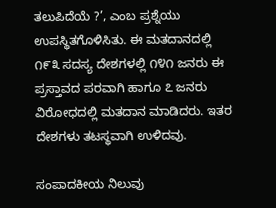ತಲುಪಿದೆಯೆ ?’, ಎಂಬ ಪ್ರಶ್ನೆಯು ಉಪಸ್ಥಿತಗೊಳಿಸಿತು. ಈ ಮತದಾನದಲ್ಲಿ ೧೯೩ ಸದಸ್ಯ ದೇಶಗಳಲ್ಲಿ ೧೪೧ ಜನರು ಈ ಪ್ರಸ್ತಾವದ ಪರವಾಗಿ ಹಾಗೂ ೭ ಜನರು ವಿರೋಧದಲ್ಲಿ ಮತದಾನ ಮಾಡಿದರು. ಇತರ ದೇಶಗಳು ತಟಸ್ಥವಾಗಿ ಉಳಿದವು.

ಸಂಪಾದಕೀಯ ನಿಲುವು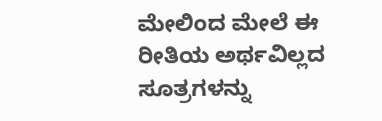ಮೇಲಿಂದ ಮೇಲೆ ಈ ರೀತಿಯ ಅರ್ಥವಿಲ್ಲದ ಸೂತ್ರಗಳನ್ನು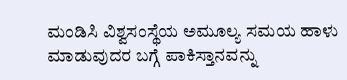ಮಂಡಿಸಿ ವಿಶ್ವಸಂಸ್ಥೆಯ ಅಮೂಲ್ಯ ಸಮಯ ಹಾಳು ಮಾಡುವುದರ ಬಗ್ಗೆ ಪಾಕಿಸ್ತಾನವನ್ನು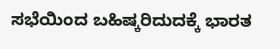ಸಭೆಯಿಂದ ಬಹಿಷ್ಕರಿದುದಕ್ಕೆ ಭಾರತ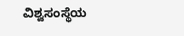ವಿಶ್ವಸಂಸ್ಥೆಯ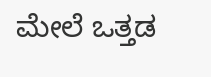ಮೇಲೆ ಒತ್ತಡ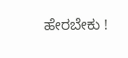ಹೇರಬೇಕು !